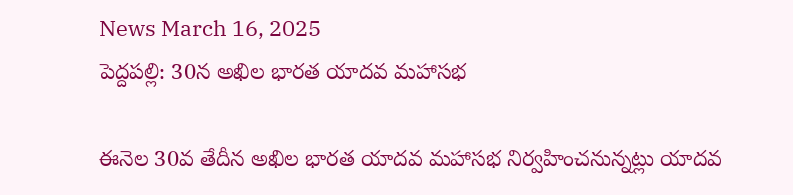News March 16, 2025
పెద్దపల్లి: 30న అఖిల భారత యాదవ మహాసభ

ఈనెల 30వ తేదీన అఖిల భారత యాదవ మహాసభ నిర్వహించనున్నట్లు యాదవ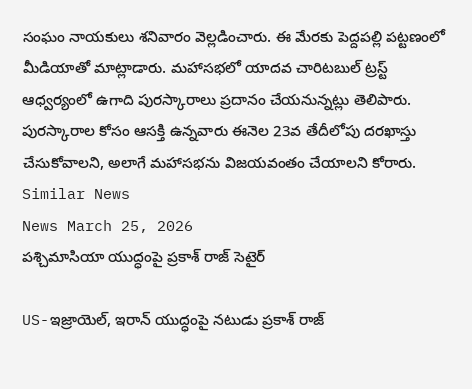సంఘం నాయకులు శనివారం వెల్లడించారు. ఈ మేరకు పెద్దపల్లి పట్టణంలో మీడియాతో మాట్లాడారు. మహాసభలో యాదవ చారిటబుల్ ట్రస్ట్ ఆధ్వర్యంలో ఉగాది పురస్కారాలు ప్రదానం చేయనున్నట్లు తెలిపారు. పురస్కారాల కోసం ఆసక్తి ఉన్నవారు ఈనెల 23వ తేదీలోపు దరఖాస్తు చేసుకోవాలని, అలాగే మహాసభను విజయవంతం చేయాలని కోరారు.
Similar News
News March 25, 2026
పశ్చిమాసియా యుద్ధంపై ప్రకాశ్ రాజ్ సెటైర్

US-ఇజ్రాయెల్, ఇరాన్ యుద్ధంపై నటుడు ప్రకాశ్ రాజ్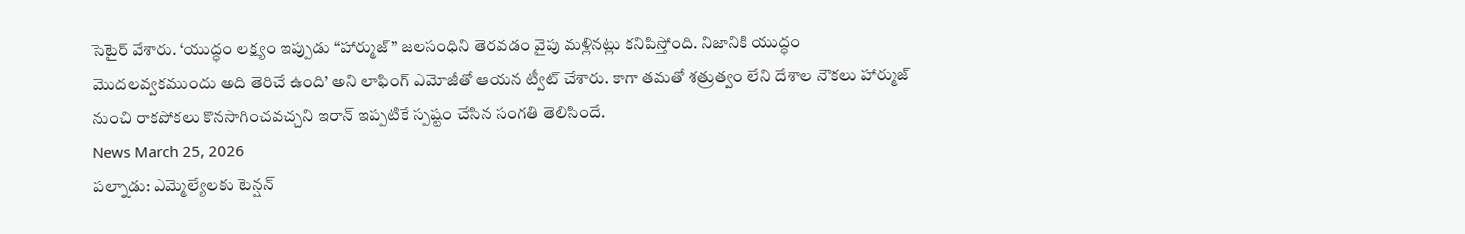సెటైర్ వేశారు. ‘యుద్ధం లక్ష్యం ఇప్పుడు “హార్ముజ్” జలసంధిని తెరవడం వైపు మళ్లినట్లు కనిపిస్తోంది. నిజానికి యుద్ధం మొదలవ్వకముందు అది తెరిచే ఉంది’ అని లాఫింగ్ ఎమోజీతో ఆయన ట్వీట్ చేశారు. కాగా తమతో శత్రుత్వం లేని దేశాల నౌకలు హార్ముజ్ నుంచి రాకపోకలు కొనసాగించవచ్చని ఇరాన్ ఇప్పటికే స్పష్టం చేసిన సంగతి తెలిసిందే.
News March 25, 2026
పల్నాడు: ఎమ్మెల్యేలకు టెన్షన్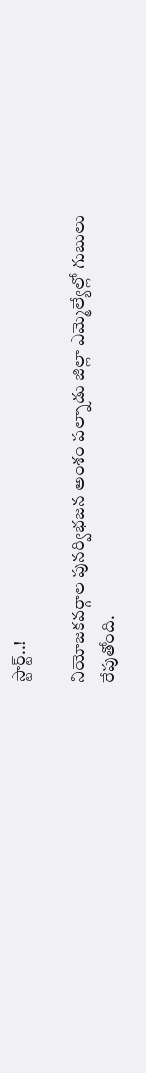స్టార్ట్..!

నియోజకవర్గాల పునర్విభజన అంశం పల్నాడు జిల్లా ఎమ్మెల్యేల్లో గుబులు రేపుతోంది.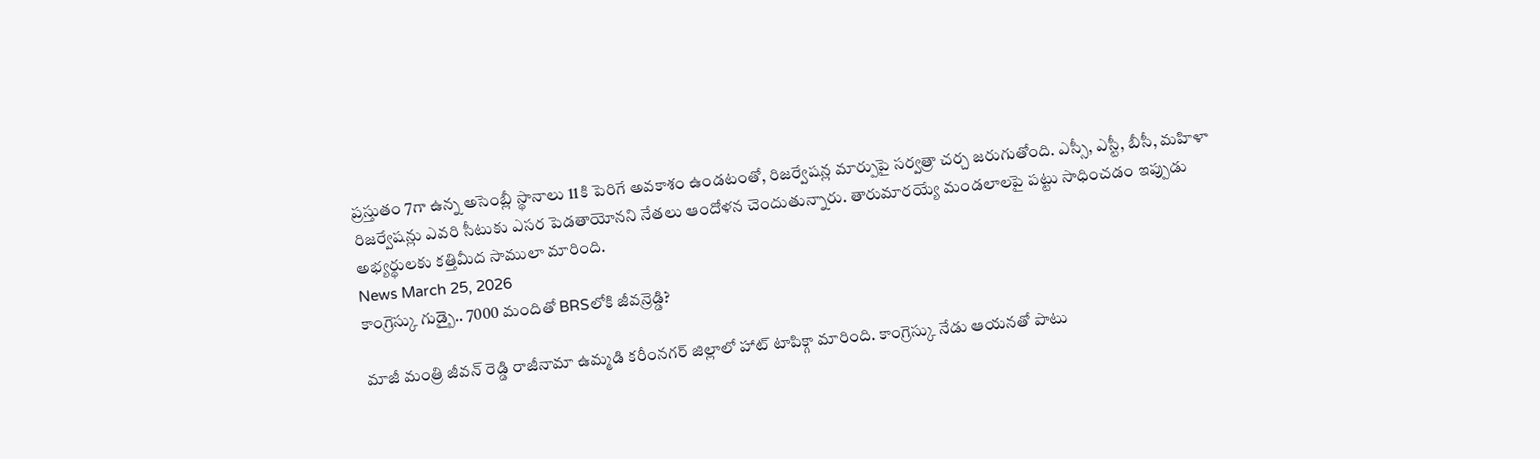ప్రస్తుతం 7గా ఉన్న అసెంబ్లీ స్థానాలు 11కి పెరిగే అవకాశం ఉండటంతో, రిజర్వేషన్ల మార్పుపై సర్వత్రా చర్చ జరుగుతోంది. ఎస్సీ, ఎస్టీ, బీసీ, మహిళా రిజర్వేషన్లు ఎవరి సీటుకు ఎసర పెడతాయోనని నేతలు ఆందోళన చెందుతున్నారు. తారుమారయ్యే మండలాలపై పట్టు సాధించడం ఇప్పుడు అభ్యర్థులకు కత్తిమీద సాములా మారింది.
News March 25, 2026
కాంగ్రెస్కు గుడ్బై.. 7000 మందితో BRSలోకి జీవన్రెడ్డి?

మాజీ మంత్రి జీవన్ రెడ్డి రాజీనామా ఉమ్మడి కరీంనగర్ జిల్లాలో హాట్ టాపిక్గా మారింది. కాంగ్రెస్కు నేడు ఆయనతో పాటు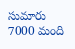సుమారు 7000 మంది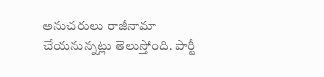అనుచరులు రాజీనామా చేయనున్నట్లు తెలుస్తోంది. పార్టీ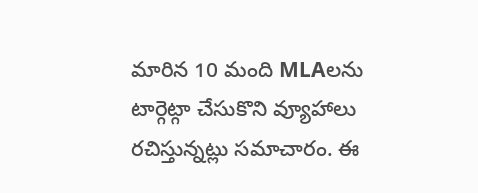మారిన 10 మంది MLAలను టార్గెట్గా చేసుకొని వ్యూహాలు రచిస్తున్నట్లు సమాచారం. ఈ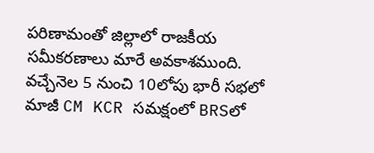పరిణామంతో జిల్లాలో రాజకీయ సమీకరణాలు మారే అవకాశముంది. వచ్చేనెల 5 నుంచి 10లోపు భారీ సభలో మాజీ CM KCR సమక్షంలో BRSలో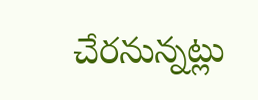చేరనున్నట్లు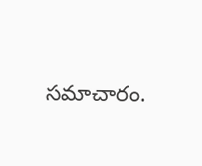సమాచారం.